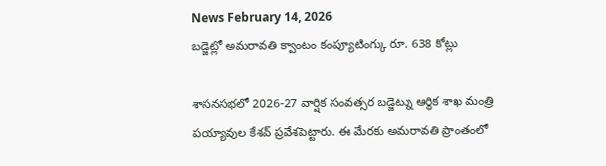News February 14, 2026
బడ్జెట్లో అమరావతి క్వాంటం కంప్యూటింగ్కు రూ. 638 కోట్లు

శాసనసభలో 2026-27 వార్షిక సంవత్సర బడ్జెట్ను ఆర్థిక శాఖ మంత్రి పయ్యావుల కేశవ్ ప్రవేశపెట్టారు. ఈ మేరకు అమరావతి ప్రాంతంలో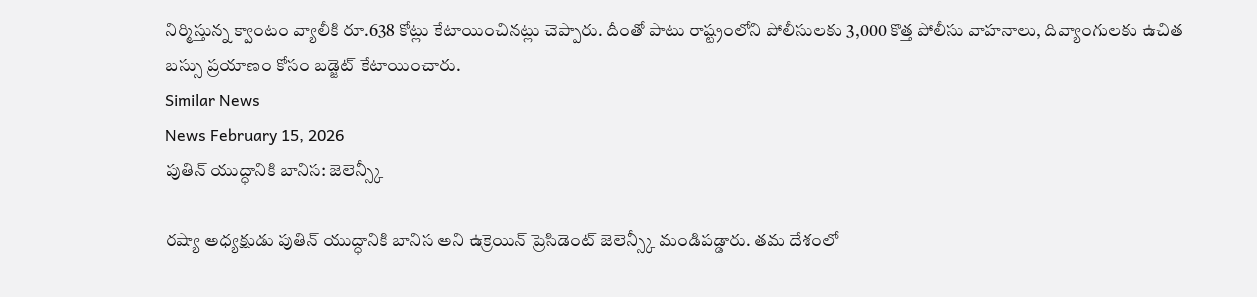నిర్మిస్తున్న క్వాంటం వ్యాలీకి రూ.638 కోట్లు కేటాయించినట్లు చెప్పారు. దీంతో పాటు రాష్ట్రంలోని పోలీసులకు 3,000 కొత్త పోలీసు వాహనాలు, దివ్యాంగులకు ఉచిత బస్సు ప్రయాణం కోసం బడ్జెట్ కేటాయించారు.
Similar News
News February 15, 2026
పుతిన్ యుద్ధానికి బానిస: జెలెన్స్కీ

రష్యా అధ్యక్షుడు పుతిన్ యుద్ధానికి బానిస అని ఉక్రెయిన్ ప్రెసిడెంట్ జెలెన్స్కీ మండిపడ్డారు. తమ దేశంలో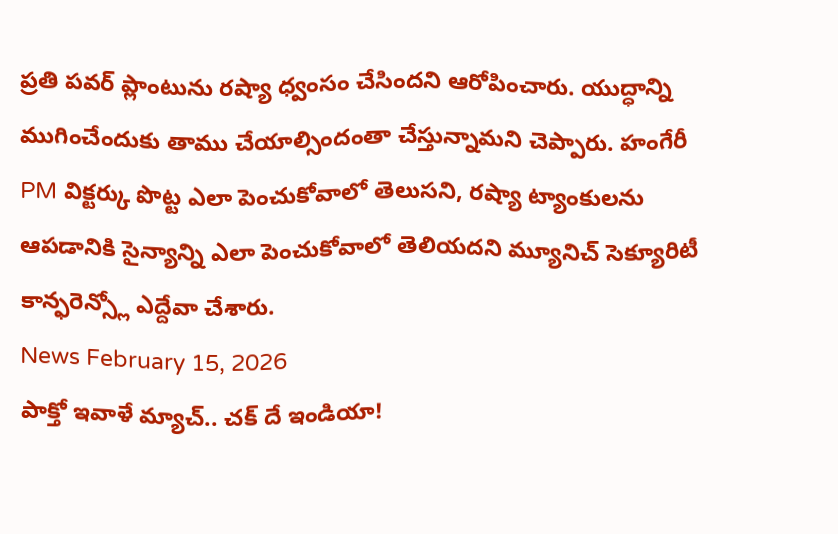ప్రతి పవర్ ప్లాంటును రష్యా ధ్వంసం చేసిందని ఆరోపించారు. యుద్ధాన్ని ముగించేందుకు తాము చేయాల్సిందంతా చేస్తున్నామని చెప్పారు. హంగేరీ PM విక్టర్కు పొట్ట ఎలా పెంచుకోవాలో తెలుసని, రష్యా ట్యాంకులను ఆపడానికి సైన్యాన్ని ఎలా పెంచుకోవాలో తెలియదని మ్యూనిచ్ సెక్యూరిటీ కాన్ఫరెన్స్లో ఎద్దేవా చేశారు.
News February 15, 2026
పాక్తో ఇవాళే మ్యాచ్.. చక్ దే ఇండియా!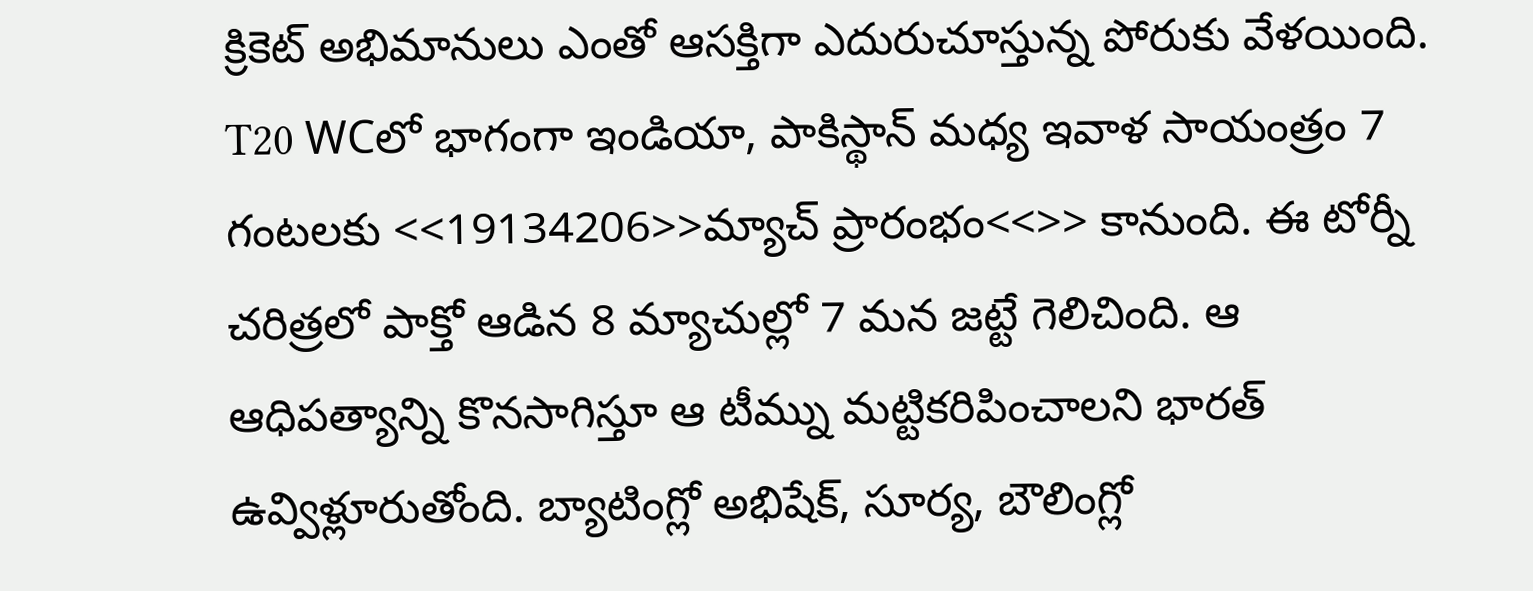క్రికెట్ అభిమానులు ఎంతో ఆసక్తిగా ఎదురుచూస్తున్న పోరుకు వేళయింది. T20 WCలో భాగంగా ఇండియా, పాకిస్థాన్ మధ్య ఇవాళ సాయంత్రం 7 గంటలకు <<19134206>>మ్యాచ్ ప్రారంభం<<>> కానుంది. ఈ టోర్నీ చరిత్రలో పాక్తో ఆడిన 8 మ్యాచుల్లో 7 మన జట్టే గెలిచింది. ఆ ఆధిపత్యాన్ని కొనసాగిస్తూ ఆ టీమ్ను మట్టికరిపించాలని భారత్ ఉవ్విళ్లూరుతోంది. బ్యాటింగ్లో అభిషేక్, సూర్య, బౌలింగ్లో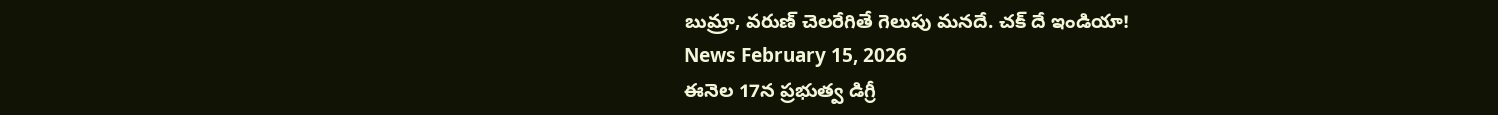బుమ్రా, వరుణ్ చెలరేగితే గెలుపు మనదే. చక్ దే ఇండియా!
News February 15, 2026
ఈనెల 17న ప్రభుత్వ డిగ్రీ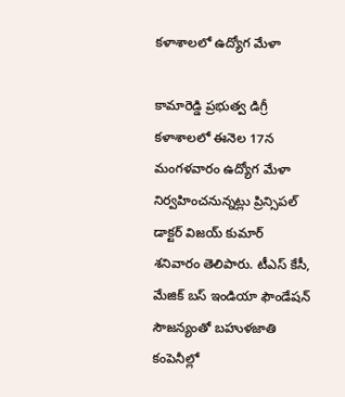కళాశాలలో ఉద్యోగ మేళా

కామారెడ్డి ప్రభుత్వ డిగ్రీ కళాశాలలో ఈనెల 17న మంగళవారం ఉద్యోగ మేళా నిర్వహించనున్నట్లు ప్రిన్సిపల్ డాక్టర్ విజయ్ కుమార్ శనివారం తెలిపారు. టీఎస్ కేసీ, మేజిక్ బస్ ఇండియా ఫౌండేషన్ సౌజన్యంతో బహుళజాతి కంపెనీల్లో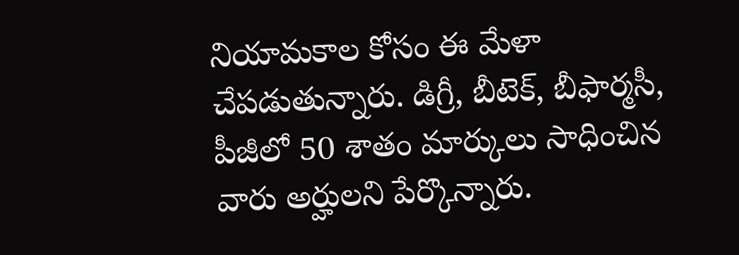నియామకాల కోసం ఈ మేళా చేపడుతున్నారు. డిగ్రీ, బీటెక్, బీఫార్మసీ, పీజీలో 50 శాతం మార్కులు సాధించిన వారు అర్హులని పేర్కొన్నారు.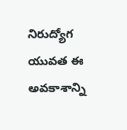నిరుద్యోగ యువత ఈ అవకాశాన్ని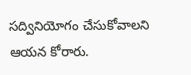సద్వినియోగం చేసుకోవాలని ఆయన కోరారు.